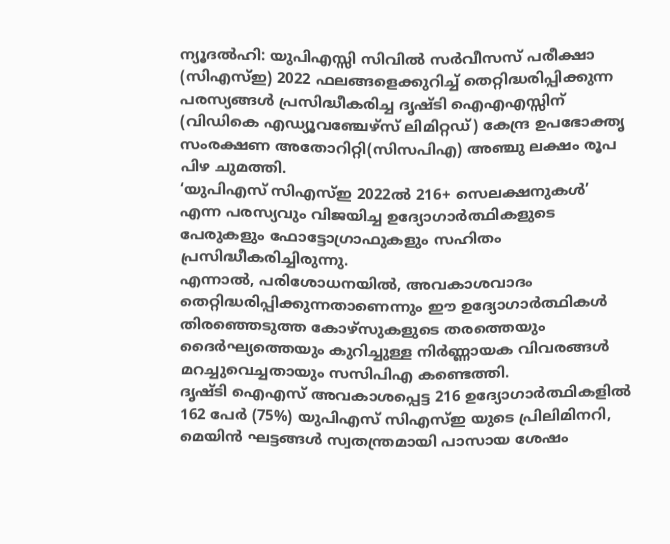ന്യൂദൽഹി: യുപിഎസ്സി സിവിൽ സർവീസസ് പരീക്ഷാ (സിഎസ്ഇ) 2022 ഫലങ്ങളെക്കുറിച്ച് തെറ്റിദ്ധരിപ്പിക്കുന്ന പരസ്യങ്ങൾ പ്രസിദ്ധീകരിച്ച ദൃഷ്ടി ഐഎഎസ്സിന് (വിഡികെ എഡ്യൂവഞ്ചേഴ്സ് ലിമിറ്റഡ്) കേന്ദ്ര ഉപഭോക്തൃ സംരക്ഷണ അതോറിറ്റി(സിസപിഎ) അഞ്ചു ലക്ഷം രൂപ പിഴ ചുമത്തി.
‘യുപിഎസ് സിഎസ്ഇ 2022ൽ 216+ സെലക്ഷനുകൾ’ എന്ന പരസ്യവും വിജയിച്ച ഉദ്യോഗാർത്ഥികളുടെ പേരുകളും ഫോട്ടോഗ്രാഫുകളും സഹിതം പ്രസിദ്ധീകരിച്ചിരുന്നു.
എന്നാൽ, പരിശോധനയിൽ, അവകാശവാദം തെറ്റിദ്ധരിപ്പിക്കുന്നതാണെന്നും ഈ ഉദ്യോഗാർത്ഥികൾ തിരഞ്ഞെടുത്ത കോഴ്സുകളുടെ തരത്തെയും ദൈർഘ്യത്തെയും കുറിച്ചുള്ള നിർണ്ണായക വിവരങ്ങൾ മറച്ചുവെച്ചതായും സസിപിഎ കണ്ടെത്തി.
ദൃഷ്ടി ഐഎസ് അവകാശപ്പെട്ട 216 ഉദ്യോഗാർത്ഥികളിൽ 162 പേർ (75%) യുപിഎസ് സിഎസ്ഇ യുടെ പ്രിലിമിനറി, മെയിൻ ഘട്ടങ്ങൾ സ്വതന്ത്രമായി പാസായ ശേഷം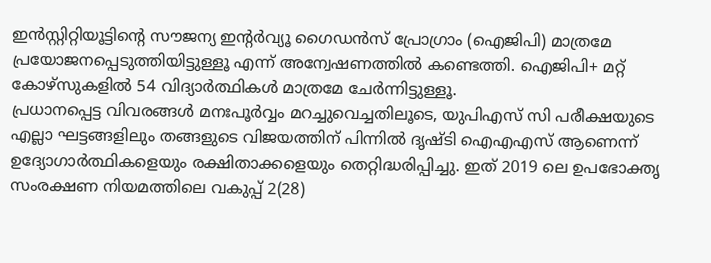ഇൻസ്റ്റിറ്റിയൂട്ടിന്റെ സൗജന്യ ഇന്റർവ്യൂ ഗൈഡൻസ് പ്രോഗ്രാം (ഐജിപി) മാത്രമേ പ്രയോജനപ്പെടുത്തിയിട്ടുള്ളൂ എന്ന് അന്വേഷണത്തിൽ കണ്ടെത്തി. ഐജിപി+ മറ്റ് കോഴ്സുകളിൽ 54 വിദ്യാർത്ഥികൾ മാത്രമേ ചേർന്നിട്ടുള്ളൂ.
പ്രധാനപ്പെട്ട വിവരങ്ങൾ മനഃപൂർവ്വം മറച്ചുവെച്ചതിലൂടെ, യുപിഎസ് സി പരീക്ഷയുടെ എല്ലാ ഘട്ടങ്ങളിലും തങ്ങളുടെ വിജയത്തിന് പിന്നിൽ ദൃഷ്ടി ഐഎഎസ് ആണെന്ന് ഉദ്യോഗാർത്ഥികളെയും രക്ഷിതാക്കളെയും തെറ്റിദ്ധരിപ്പിച്ചു. ഇത് 2019 ലെ ഉപഭോക്തൃ സംരക്ഷണ നിയമത്തിലെ വകുപ്പ് 2(28)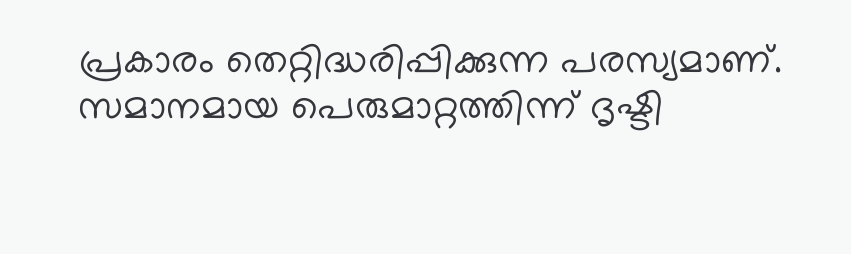പ്രകാരം തെറ്റിദ്ധരിപ്പിക്കുന്ന പരസ്യമാണ്.
സമാനമായ പെരുമാറ്റത്തിന്ന് ദൃഷ്ടി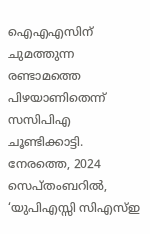ഐഎഎസിന് ചുമത്തുന്ന രണ്ടാമത്തെ പിഴയാണിതെന്ന് സസിപിഎ ചൂണ്ടിക്കാട്ടി. നേരത്തെ, 2024 സെപ്തംബറിൽ, ‘യുപിഎസ്സി സിഎസ്ഇ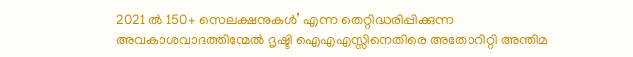2021 ൽ 150+ സെലക്ഷനുകൾ’ എന്ന തെറ്റിദ്ധരിപ്പിക്കുന്ന അവകാശവാദത്തിന്മേൽ ദൃഷ്ടി ഐഎഎസ്സിനെതിരെ അതോറിറ്റി അന്തിമ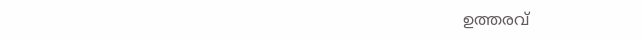ഉത്തരവ്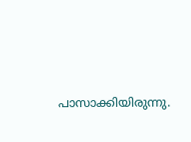പാസാക്കിയിരുന്നു.